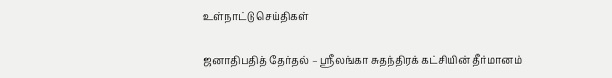உள்நாட்டு செய்திகள்

ஜனாதிபதித் தேர்தல் – ஶ்ரீலங்கா சுதந்திரக் கட்சியின் தீர்மானம்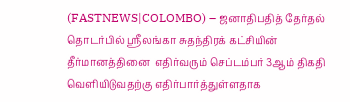(FASTNEWS|COLOMBO) – ஜனாதிபதித் தேர்தல் தொடர்பில் ஶ்ரீலங்கா சுதந்திரக் கட்சியின் தீர்மானத்தினை  எதிர்வரும் செப்டம்பர் 3ஆம் திகதி வௌியிடுவதற்கு எதிர்பார்த்துள்ளதாக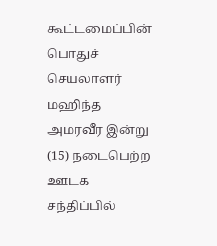கூட்டமைப்பின் பொதுச் செயலாளர் மஹிந்த அமரவீர இன்று (15) நடைபெற்ற ஊடக சந்திப்பில்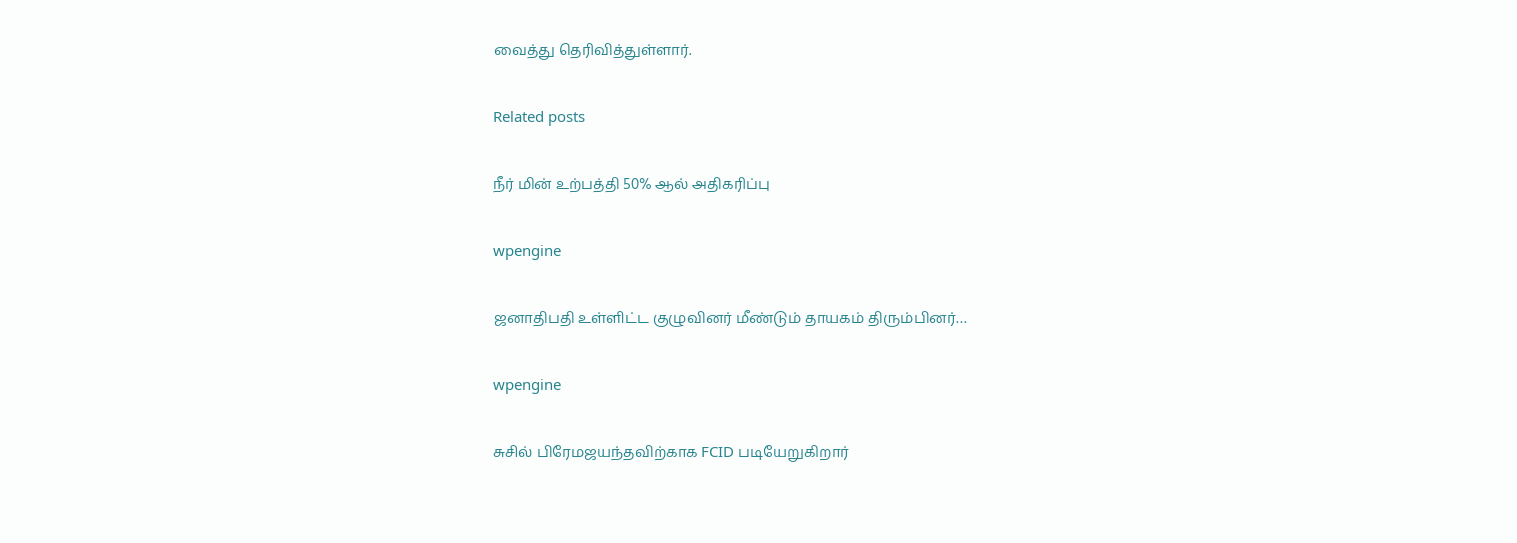வைத்து தெரிவித்துள்ளார்.

Related posts

நீர் மின் உற்பத்தி 50% ஆல் அதிகரிப்பு

wpengine

ஜனாதிபதி உள்ளிட்ட குழுவினர் மீண்டும் தாயகம் திரும்பினர்…

wpengine

சுசில் பிரேமஜயந்தவிற்காக FCID படியேறுகிறார்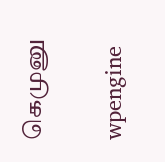கெமுனு

wpengine